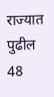राज्यात पुढील 48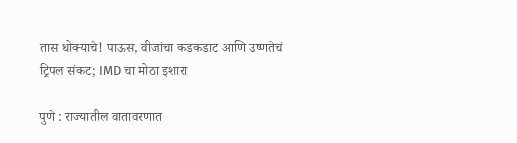तास धोक्याचे! पाऊस, वीजांचा कडकडाट आणि उष्णतेचं ट्रिपल संकट; IMD चा मोठा इशारा

पुणे : राज्यातील वातावरणात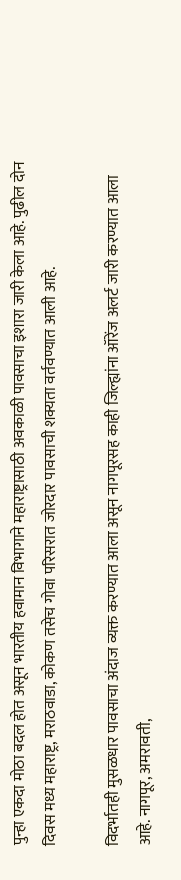पुन्हा एकदा मोठा बदल होत असून भारतीय हवामान विभागाने महाराष्ट्रासाठी अवकाळी पावसाचा इशारा जारी केला आहे. पुढील दोन दिवस मध्य महाराष्ट्र, मराठवाडा, कोकण तसेच गोवा परिसरात जोरदार पावसाची शक्यता वर्तवण्यात आली आहे.

विदर्भातही मुसळधार पावसाचा अंदाज व्यक्त करण्यात आला असून नागपूरसह काही जिल्ह्यांना ऑरेंज अलर्ट जारी करण्यात आला आहे. नागपूर, अमरावती,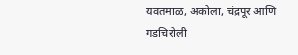यवतमाळ, अकोला, चंद्रपूर आणि गडचिरोली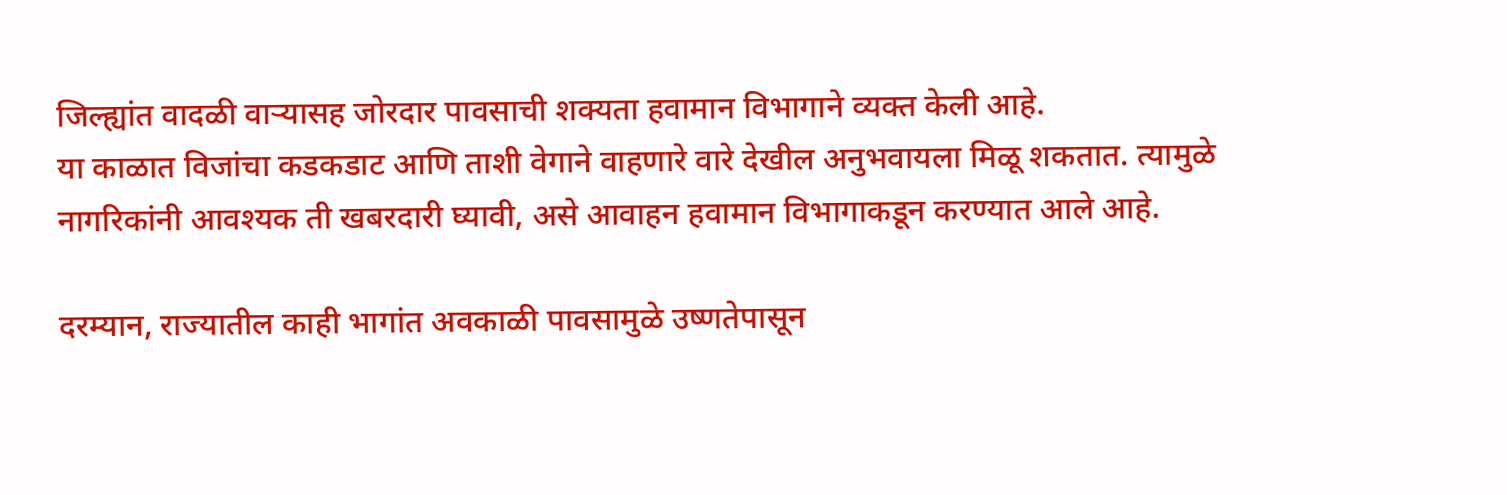जिल्ह्यांत वादळी वाऱ्यासह जोरदार पावसाची शक्यता हवामान विभागाने व्यक्त केली आहे.
या काळात विजांचा कडकडाट आणि ताशी वेगाने वाहणारे वारे देखील अनुभवायला मिळू शकतात. त्यामुळे नागरिकांनी आवश्यक ती खबरदारी घ्यावी, असे आवाहन हवामान विभागाकडून करण्यात आले आहे.

दरम्यान, राज्यातील काही भागांत अवकाळी पावसामुळे उष्णतेपासून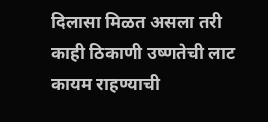दिलासा मिळत असला तरी काही ठिकाणी उष्णतेची लाट कायम राहण्याची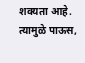शक्यता आहे. त्यामुळे पाऊस,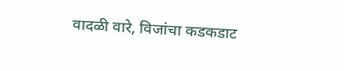वादळी वारे, विजांचा कडकडाट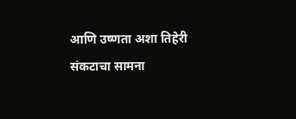आणि उष्णता अशा तिहेरी संकटाचा सामना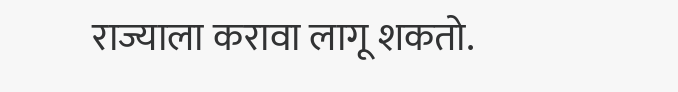राज्याला करावा लागू शकतो.